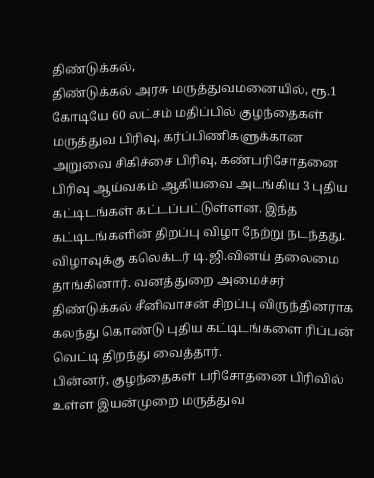திண்டுக்கல்,
திண்டுக்கல் அரசு மருத்துவமனையில், ரூ.1 கோடியே 60 லட்சம் மதிப்பில் குழந்தைகள் மருத்துவ பிரிவு, கர்ப்பிணிகளுக்கான அறுவை சிகிச்சை பிரிவு, கண்பரிசோதனை பிரிவு ஆய்வகம் ஆகியவை அடங்கிய 3 புதிய கட்டிடங்கள் கட்டப்பட்டுள்ளன. இந்த கட்டிடங்களின் திறப்பு விழா நேற்று நடந்தது. விழாவுக்கு கலெக்டர் டி.ஜி.வினய் தலைமை தாங்கினார். வனத்துறை அமைச்சர் திண்டுக்கல் சீனிவாசன் சிறப்பு விருந்தினராக கலந்து கொண்டு புதிய கட்டிடங்களை ரிப்பன் வெட்டி திறந்து வைத்தார்.
பின்னர், குழந்தைகள் பரிசோதனை பிரிவில் உள்ள இயன்முறை மருத்துவ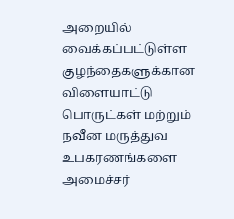அறையில் வைக்கப்பட்டுள்ள குழந்தைகளுக்கான விளையாட்டு பொருட்கள் மற்றும் நவீன மருத்துவ உபகரணங்களை அமைச்சர்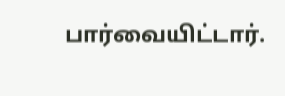பார்வையிட்டார்.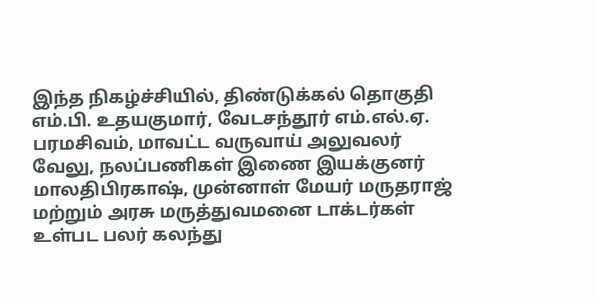இந்த நிகழ்ச்சியில், திண்டுக்கல் தொகுதி எம்.பி. உதயகுமார், வேடசந்தூர் எம்.எல்.ஏ. பரமசிவம், மாவட்ட வருவாய் அலுவலர் வேலு, நலப்பணிகள் இணை இயக்குனர் மாலதிபிரகாஷ், முன்னாள் மேயர் மருதராஜ் மற்றும் அரசு மருத்துவமனை டாக்டர்கள் உள்பட பலர் கலந்து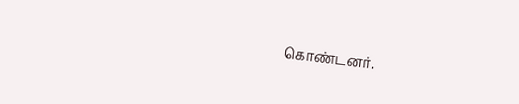கொண்டனர்.